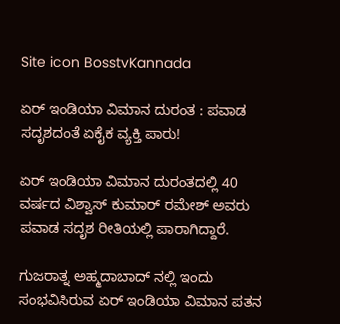Site icon BosstvKannada

ಏರ್‌ ಇಂಡಿಯಾ ವಿಮಾನ ದುರಂತ : ಪವಾಡ ಸದೃಶದಂತೆ ಏಕೈಕ ವ್ಯಕ್ತಿ ಪಾರು!

ಏರ್‌ ಇಂಡಿಯಾ ವಿಮಾನ ದುರಂತದಲ್ಲಿ 40 ವರ್ಷದ ವಿಶ್ವಾಸ್‌ ಕುಮಾರ್‌ ರಮೇಶ್‌ ಅವರು ಪವಾಡ ಸದೃಶ ರೀತಿಯಲ್ಲಿ ಪಾರಾಗಿದ್ದಾರೆ.

ಗುಜರಾತ್ನ ಅಹ್ಮದಾಬಾದ್ ನಲ್ಲಿ ಇಂದು ಸಂಭವಿಸಿರುವ ಏರ್ ಇಂಡಿಯಾ ವಿಮಾನ ಪತನ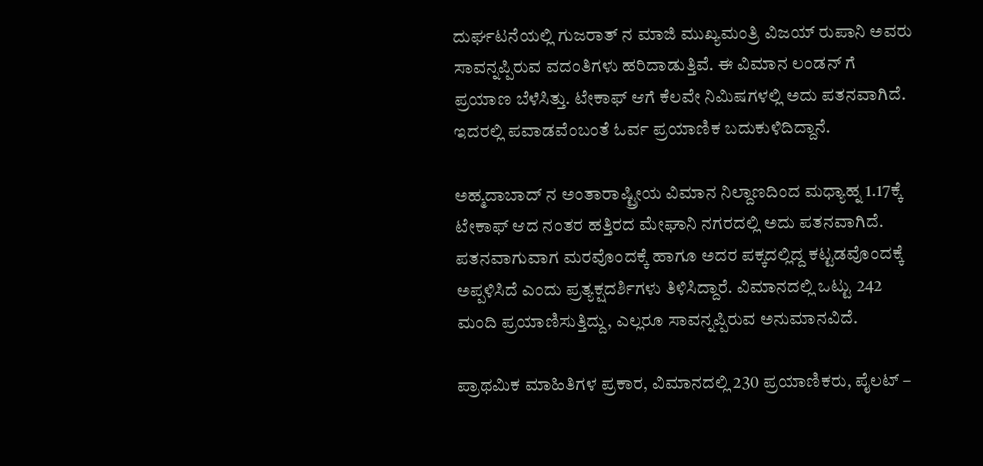ದುರ್ಘಟನೆಯಲ್ಲಿ ಗುಜರಾತ್ ನ ಮಾಜಿ ಮುಖ್ಯಮಂತ್ರಿ ವಿಜಯ್ ರುಪಾನಿ ಅವರು ಸಾವನ್ನಪ್ಪಿರುವ ವದಂತಿಗಳು ಹರಿದಾಡುತ್ತಿವೆ. ಈ ವಿಮಾನ ಲಂಡನ್ ಗೆ ಪ್ರಯಾಣ ಬೆಳೆಸಿತ್ತು. ಟೇಕಾಫ್ ಆಗೆ ಕೆಲವೇ ನಿಮಿಷಗಳಲ್ಲಿ ಅದು ಪತನವಾಗಿದೆ. ಇದರಲ್ಲಿ ಪವಾಡವೆಂಬಂತೆ ಓರ್ವ ಪ್ರಯಾಣಿಕ ಬದುಕುಳಿದಿದ್ದಾನೆ.

ಅಹ್ಮದಾಬಾದ್ ನ ಅಂತಾರಾಷ್ಟ್ರೀಯ ವಿಮಾನ ನಿಲ್ದಾಣದಿಂದ ಮಧ್ಯಾಹ್ನ 1.17ಕ್ಕೆ ಟೇಕಾಫ್ ಆದ ನಂತರ ಹತ್ತಿರದ ಮೇಘಾನಿ ನಗರದಲ್ಲಿ ಅದು ಪತನವಾಗಿದೆ. ಪತನವಾಗುವಾಗ ಮರವೊಂದಕ್ಕೆ ಹಾಗೂ ಅದರ ಪಕ್ಕದಲ್ಲಿದ್ದ ಕಟ್ಟಡವೊಂದಕ್ಕೆ ಅಪ್ಪಳಿಸಿದೆ ಎಂದು ಪ್ರತ್ಯಕ್ಷದರ್ಶಿಗಳು ತಿಳಿಸಿದ್ದಾರೆ. ವಿಮಾನದಲ್ಲಿ ಒಟ್ಟು 242 ಮಂದಿ ಪ್ರಯಾಣಿಸುತ್ತಿದ್ದು, ಎಲ್ಲರೂ ಸಾವನ್ನಪ್ಪಿರುವ ಅನುಮಾನವಿದೆ.

ಪ್ರಾಥಮಿಕ ಮಾಹಿತಿಗಳ ಪ್ರಕಾರ, ವಿಮಾನದಲ್ಲಿ 230 ಪ್ರಯಾಣಿಕರು, ಪೈಲಟ್ –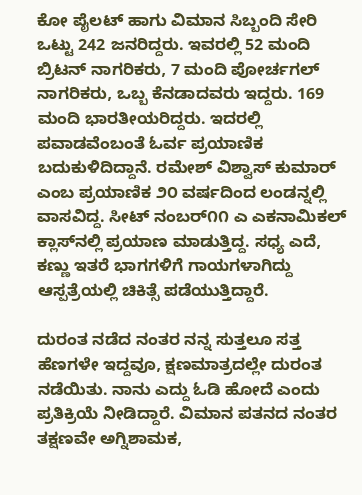ಕೋ ಪೈಲಟ್ ಹಾಗು ವಿಮಾನ ಸಿಬ್ಬಂದಿ ಸೇರಿ ಒಟ್ಟು 242 ಜನರಿದ್ದರು. ಇವರಲ್ಲಿ 52 ಮಂದಿ ಬ್ರಿಟನ್ ನಾಗರಿಕರು, 7 ಮಂದಿ ಪೋರ್ಚಗಲ್ ನಾಗರಿಕರು, ಒಬ್ಬ ಕೆನಡಾದವರು ಇದ್ದರು. 169 ಮಂದಿ ಭಾರತೀಯರಿದ್ದರು. ಇದರಲ್ಲಿ ಪವಾಡವೆಂಬಂತೆ ಓರ್ವ ಪ್ರಯಾಣಿಕ ಬದುಕುಳಿದಿದ್ದಾನೆ. ರಮೇಶ್‌ ವಿಶ್ವಾಸ್‌ ಕುಮಾರ್‌ ಎಂಬ ಪ್ರಯಾಣಿಕ ೨೦ ವರ್ಷದಿಂದ ಲಂಡನ್ನಲ್ಲಿ ವಾಸವಿದ್ದ. ಸೀಟ್‌ ನಂಬರ್‌೧೧ ಎ ಎಕನಾಮಿಕಲ್‌ ಕ್ಲಾಸ್‌ನಲ್ಲಿ ಪ್ರಯಾಣ ಮಾಡುತ್ತಿದ್ದ. ಸಧ್ಯ ಎದೆ, ಕಣ್ಣು ಇತರೆ ಭಾಗಗಳಿಗೆ ಗಾಯಗಳಾಗಿದ್ದು ಆಸ್ಪತ್ರೆಯಲ್ಲಿ ಚಿಕಿತ್ಸೆ ಪಡೆಯುತ್ತಿದ್ದಾರೆ.

ದುರಂತ ನಡೆದ ನಂತರ ನನ್ನ ಸುತ್ತಲೂ ಸತ್ತ ಹೆಣಗಳೇ ಇದ್ದವೂ, ಕ್ಷಣಮಾತ್ರದಲ್ಲೇ ದುರಂತ ನಡೆಯಿತು. ನಾನು ಎದ್ದು ಓಡಿ ಹೋದೆ ಎಂದು ಪ್ರತಿಕ್ರಿಯೆ ನೀಡಿದ್ದಾರೆ. ವಿಮಾನ ಪತನದ ನಂತರ ತಕ್ಷಣವೇ ಅಗ್ನಿಶಾಮಕ,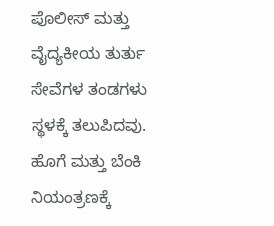ಪೊಲೀಸ್ ಮತ್ತು ವೈದ್ಯಕೀಯ ತುರ್ತು ಸೇವೆಗಳ ತಂಡಗಳು ಸ್ಥಳಕ್ಕೆ ತಲುಪಿದವು. ಹೊಗೆ ಮತ್ತು ಬೆಂಕಿ ನಿಯಂತ್ರಣಕ್ಕೆ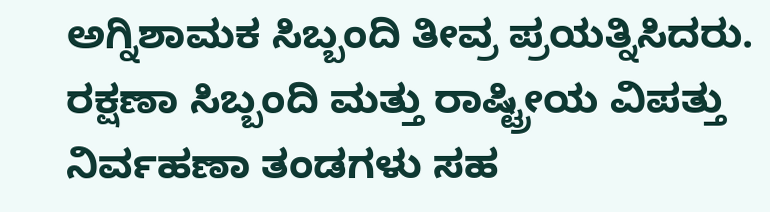ಅಗ್ನಿಶಾಮಕ ಸಿಬ್ಬಂದಿ ತೀವ್ರ ಪ್ರಯತ್ನಿಸಿದರು. ರಕ್ಷಣಾ ಸಿಬ್ಬಂದಿ ಮತ್ತು ರಾಷ್ಟ್ರೀಯ ವಿಪತ್ತು ನಿರ್ವಹಣಾ ತಂಡಗಳು ಸಹ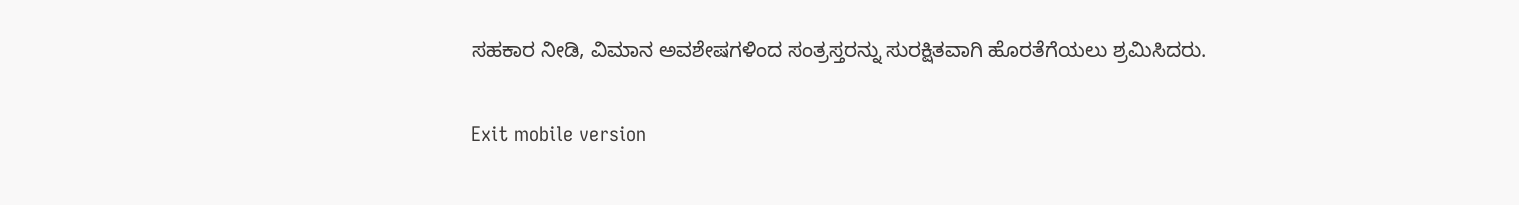ಸಹಕಾರ ನೀಡಿ, ವಿಮಾನ ಅವಶೇಷಗಳಿಂದ ಸಂತ್ರಸ್ತರನ್ನು ಸುರಕ್ಷಿತವಾಗಿ ಹೊರತೆಗೆಯಲು ಶ್ರಮಿಸಿದರು.

Exit mobile version